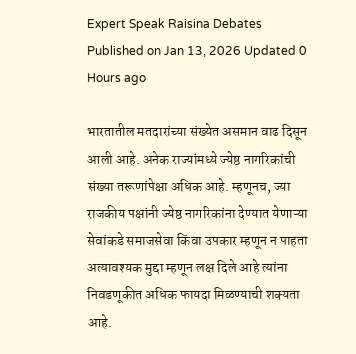Expert Speak Raisina Debates
Published on Jan 13, 2026 Updated 0 Hours ago

भारतातील मतदारांच्या संख्येत असमान वाढ दिसून आली आहे. अनेक राज्यांमध्ये ज्येष्ठ नागरिकांची संख्या तरूणांपेक्षा अधिक आहे. म्हणूनच, ज्या राजकीय पक्षांनी ज्येष्ठ नागरिकांना देण्यात येणाऱ्या सेवांकडे समाजसेवा किंवा उपकार म्हणून न पाहता अत्यावश्यक मुद्दा म्हणून लक्ष दिले आहे त्यांना निवडणूकीत अधिक फायदा मिळण्याची शक्यता आहे.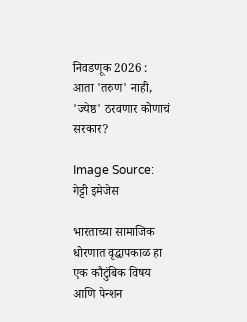निवडणूक 2026 : आता 'तरुण' नाही, 'ज्येष्ठ' ठरवणार कोणाचं सरकार?

Image Source: गेट्टी इमेजेस

भारताच्या सामाजिक धोरणात वृद्धापकाळ हा एक कौटुंबिक विषय आणि पेन्शन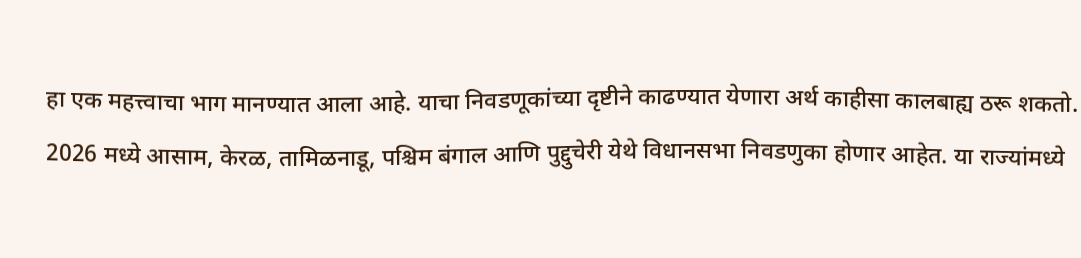हा एक महत्त्वाचा भाग मानण्यात आला आहे. याचा निवडणूकांच्या दृष्टीने काढण्यात येणारा अर्थ काहीसा कालबाह्य ठरू शकतो. 2026 मध्ये आसाम, केरळ, तामिळनाडू, पश्चिम बंगाल आणि पुद्दुचेरी येथे विधानसभा निवडणुका होणार आहेत. या राज्यांमध्ये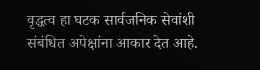वृद्धत्व हा घटक सार्वजनिक सेवांशी संबंधित अपेक्षांना आकार देत आहे.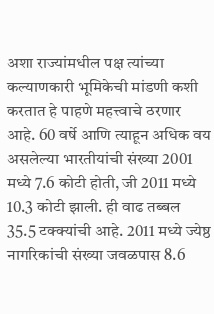अशा राज्यांमधील पक्ष त्यांच्या कल्याणकारी भूमिकेची मांडणी कशी करतात हे पाहणे महत्त्वाचे ठरणार आहे. 60 वर्षे आणि त्याहून अधिक वय असलेल्या भारतीयांची संख्या 2001 मध्ये 7.6 कोटी होती, जी 2011 मध्ये 10.3 कोटी झाली. ही वाढ तब्बल 35.5 टक्क्यांची आहे. 2011 मध्ये ज्येष्ठ नागरिकांची संख्या जवळपास 8.6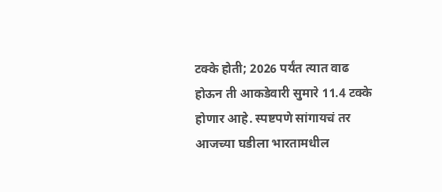टक्के होती; 2026 पर्यंत त्यात वाढ होऊन ती आकडेवारी सुमारे 11.4 टक्के होणार आहे. स्पष्टपणे सांगायचं तर आजच्या घडीला भारतामधील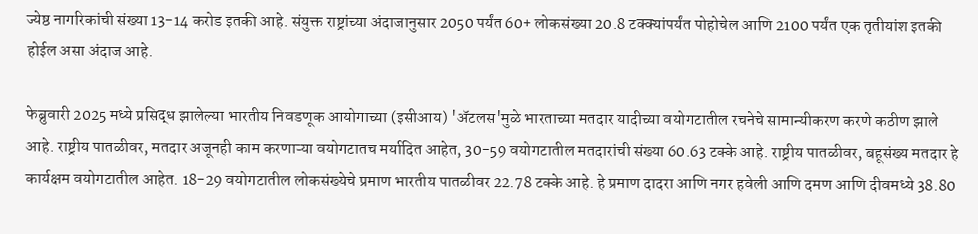ज्येष्ठ नागरिकांची संख्या 13-14 करोड इतकी आहे. संयुक्त राष्ट्रांच्या अंदाजानुसार 2050 पर्यंत 60+ लोकसंख्या 20.8 टक्क्यांपर्यंत पोहोचेल आणि 2100 पर्यंत एक तृतीयांश इतकी होईल असा अंदाज आहे.

फेब्रुवारी 2025 मध्ये प्रसिद्ध झालेल्या भारतीय निवडणूक आयोगाच्या (इसीआय) 'अ‍ॅटलस'मुळे भारताच्या मतदार यादीच्या वयोगटातील रचनेचे सामान्यीकरण करणे कठीण झाले आहे. राष्ट्रीय पातळीवर, मतदार अजूनही काम करणाऱ्या वयोगटातच मर्यादित आहेत, 30-59 वयोगटातील मतदारांची संख्या 60.63 टक्के आहे. राष्ट्रीय पातळीवर, बहूसंख्य मतदार हे कार्यक्षम वयोगटातील आहेत. 18-29 वयोगटातील लोकसंख्येचे प्रमाण भारतीय पातळीवर 22.78 टक्के आहे. हे प्रमाण दादरा आणि नगर हवेली आणि दमण आणि दीवमध्ये 38.80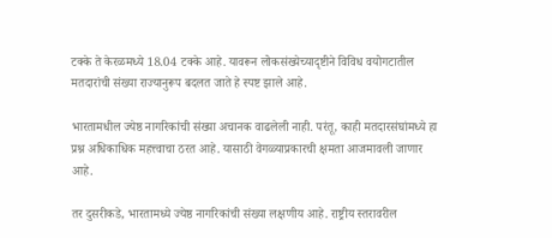टक्के ते केरळमध्ये 18.04 टक्के आहे. यावरून लोकसंख्येच्यादृष्टीने विविध वयोगटातील मतदारांची संख्या राज्यानुरूप बदलत जाते हे स्पष्ट झाले आहे.

भारतामधील ज्येष्ठ नागरिकांची संख्या अचानक वाढलेली नाही. परंतू, काही मतदारसंघांमध्ये हा प्रश्न अधिकाधिक महत्त्वाचा ठरत आहे. यासाठी वेगळ्याप्रकारची क्षमता आजमावली जाणार आहे.

तर दुसरीकडे, भारतामध्ये ज्येष्ठ नागरिकांची संख्या लक्षणीय आहे. राष्ट्रीय स्तरावरील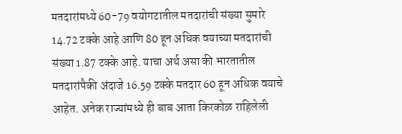मतदारांमध्ये 60-79 वयोगटातील मतदारांची संख्या सुमारे 14.72 टक्के आहे आणि 80 हून अधिक वयाच्या मतदारांची संख्या 1.87 टक्के आहे. याचा अर्थ असा की भारतातील मतदारांपैकी अंदाजे 16.59 टक्के मतदार 60 हून अधिक वयाचे आहेत. अनेक राज्यांमध्ये ही बाब आता किरकोळ राहिलेली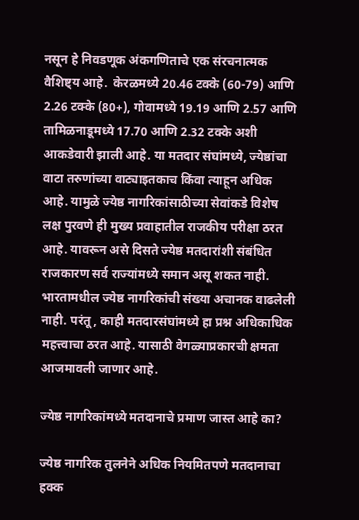नसून हे निवडणूक अंकगणिताचे एक संरचनात्मक वैशिष्ट्य आहे.  केरळमध्ये 20.46 टक्के (60-79) आणि 2.26 टक्के (80+), गोवामध्ये 19.19 आणि 2.57 आणि तामिळनाडूमध्ये 17.70 आणि 2.32 टक्के अशी आकडेवारी झाली आहे. या मतदार संघांमध्ये, ज्येष्ठांचा वाटा तरुणांच्या वाट्याइतकाच किंवा त्याहून अधिक आहे. यामुळे ज्येष्ठ नागरिकांसाठीच्या सेवांकडे विशेष लक्ष पुरवणे ही मुख्य प्रवाहातील राजकीय परीक्षा ठरत आहे. यावरून असे दिसते ज्येष्ठ मतदारांशी संबंधित राजकारण सर्व राज्यांमध्ये समान असू शकत नाही. भारतामधील ज्येष्ठ नागरिकांची संख्या अचानक वाढलेली नाही. परंतू, काही मतदारसंघांमध्ये हा प्रश्न अधिकाधिक महत्त्वाचा ठरत आहे. यासाठी वेगळ्याप्रकारची क्षमता आजमावली जाणार आहे.

ज्येष्ठ नागरिकांमध्ये मतदानाचे प्रमाण जास्त आहे का?

ज्येष्ठ नागरिक तुलनेने अधिक नियमितपणे मतदानाचा हक्क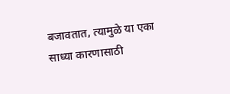बजावतात, त्यामुळे या एका साध्या कारणासाठी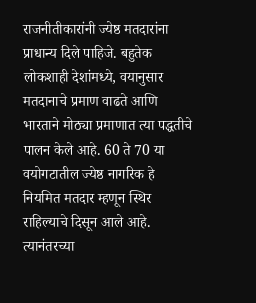राजनीतीकारांनी ज्येष्ठ मतदारांना प्राधान्य दिले पाहिजे. बहुतेक लोकशाही देशांमध्ये, वयानुसार मतदानाचे प्रमाण वाढते आणि भारताने मोठ्या प्रमाणात त्या पद्धतीचे पालन केले आहे. 60 ते 70 या वयोगटातील ज्येष्ठ नागरिक हे नियमित मतदार म्हणून स्थिर राहिल्याचे दिसून आले आहे. त्यानंतरच्या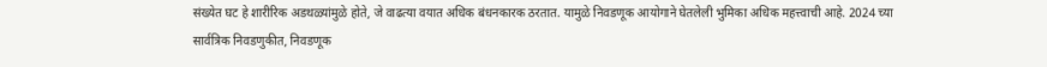संख्येत घट हे शारीरिक अडथळ्यांमुळे होते, जे वाढत्या वयात अधिक बंधनकारक ठरतात. यामुळे निवडणूक आयोगाने घेतलेली भुमिका अधिक महत्त्वाची आहे. 2024 च्या सार्वत्रिक निवडणुकीत, निवडणूक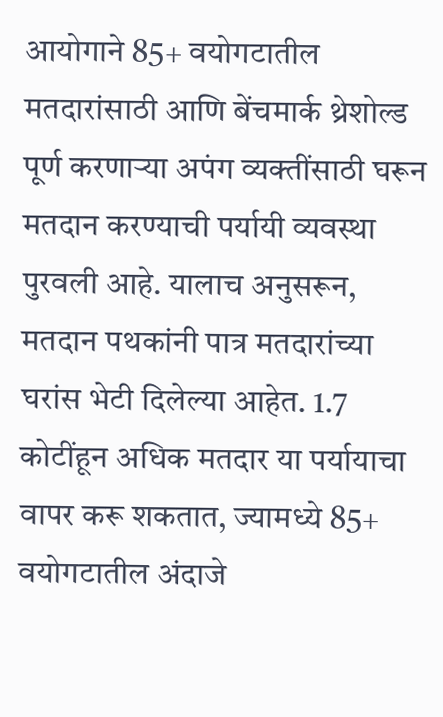आयोगाने 85+ वयोगटातील मतदारांसाठी आणि बेंचमार्क थ्रेशोल्ड पूर्ण करणाऱ्या अपंग व्यक्तींसाठी घरून मतदान करण्याची पर्यायी व्यवस्था पुरवली आहे. यालाच अनुसरून, मतदान पथकांनी पात्र मतदारांच्या घरांस भेटी दिलेल्या आहेत. 1.7 कोटींहून अधिक मतदार या पर्यायाचा वापर करू शकतात, ज्यामध्ये 85+ वयोगटातील अंदाजे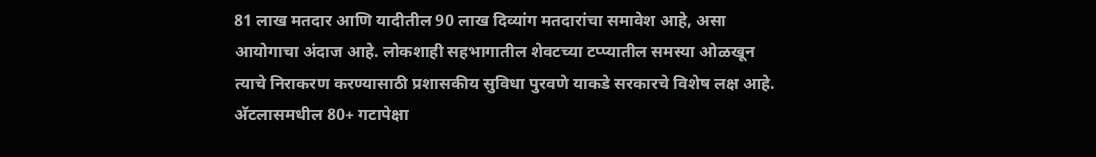81 लाख मतदार आणि यादीतील 90 लाख दिव्यांग मतदारांचा समावेश आहे, असा आयोगाचा अंदाज आहे. लोकशाही सहभागातील शेवटच्या टप्प्यातील समस्या ओळखून त्याचे निराकरण करण्यासाठी प्रशासकीय सुविधा पुरवणे याकडे सरकारचे विशेष लक्ष आहे. अ‍ॅटलासमधील 80+ गटापेक्षा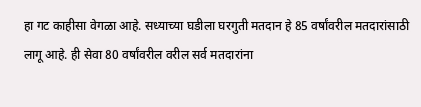हा गट काहीसा वेगळा आहे. सध्याच्या घडीला घरगुती मतदान हे 85 वर्षांवरील मतदारांसाठी लागू आहे. ही सेवा 80 वर्षांवरील वरील सर्व मतदारांना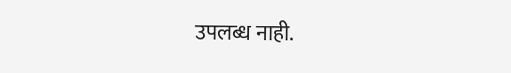उपलब्ध नाही.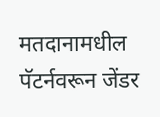मतदानामधील पॅटर्नवरून जेंडर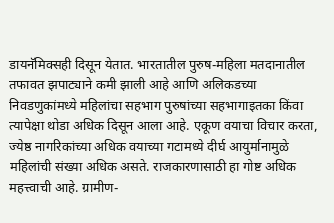डायनॅमिक्सही दिसून येतात. भारतातील पुरुष-महिला मतदानातील तफावत झपाट्याने कमी झाली आहे आणि अलिकडच्या निवडणुकांमध्ये महिलांचा सहभाग पुरुषांच्या सहभागाइतका किंवा त्यापेक्षा थोडा अधिक दिसून आला आहे. एकूण वयाचा विचार करता, ज्येष्ठ नागरिकांच्या अधिक वयाच्या गटामध्ये दीर्घ आयुर्मानामुळे महिलांची संख्या अधिक असते. राजकारणासाठी हा गोष्ट अधिक महत्त्वाची आहे. ग्रामीण-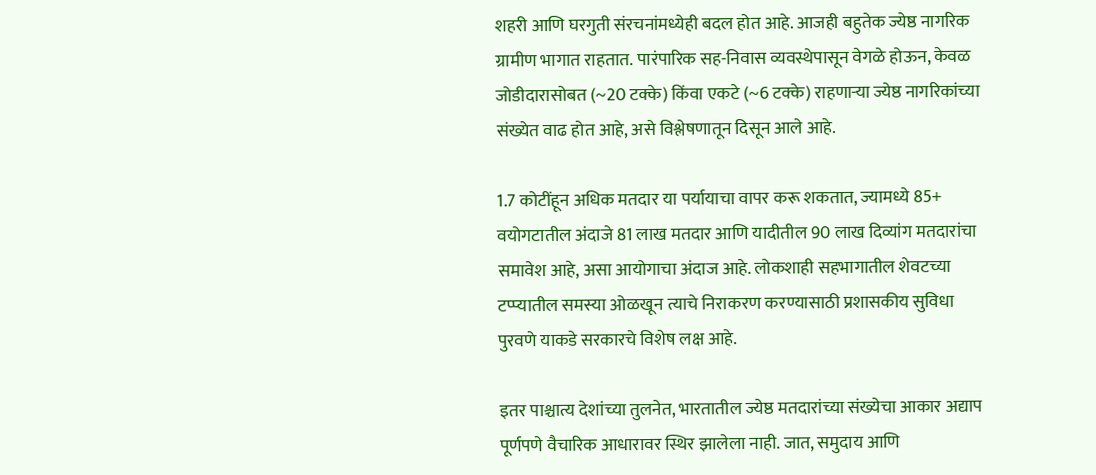शहरी आणि घरगुती संरचनांमध्येही बदल होत आहे. आजही बहुतेक ज्येष्ठ नागरिक ग्रामीण भागात राहतात. पारंपारिक सह-निवास व्यवस्थेपासून वेगळे होऊन, केवळ जोडीदारासोबत (~20 टक्के) किंवा एकटे (~6 टक्के) राहणाऱ्या ज्येष्ठ नागरिकांच्या संख्येत वाढ होत आहे, असे विश्लेषणातून दिसून आले आहे.

1.7 कोटींहून अधिक मतदार या पर्यायाचा वापर करू शकतात, ज्यामध्ये 85+ वयोगटातील अंदाजे 81 लाख मतदार आणि यादीतील 90 लाख दिव्यांग मतदारांचा समावेश आहे, असा आयोगाचा अंदाज आहे. लोकशाही सहभागातील शेवटच्या टप्प्यातील समस्या ओळखून त्याचे निराकरण करण्यासाठी प्रशासकीय सुविधा पुरवणे याकडे सरकारचे विशेष लक्ष आहे.

इतर पाश्चात्य देशांच्या तुलनेत, भारतातील ज्येष्ठ मतदारांच्या संख्येचा आकार अद्याप पूर्णपणे वैचारिक आधारावर स्थिर झालेला नाही. जात, समुदाय आणि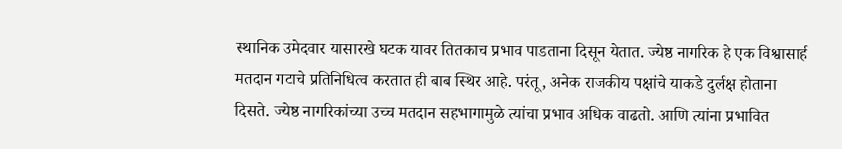स्थानिक उमेदवार यासारखे घटक यावर तितकाच प्रभाव पाडताना दिसून येतात. ज्येष्ठ नागरिक हे एक विश्वासार्ह मतदान गटाचे प्रतिनिधित्व करतात ही बाब स्थिर आहे. परंतू, अनेक राजकीय पक्षांचे याकडे दुर्लक्ष होताना दिसते. ज्येष्ठ नागरिकांच्या उच्च मतदान सहभागामुळे त्यांचा प्रभाव अधिक वाढतो. आणि त्यांना प्रभावित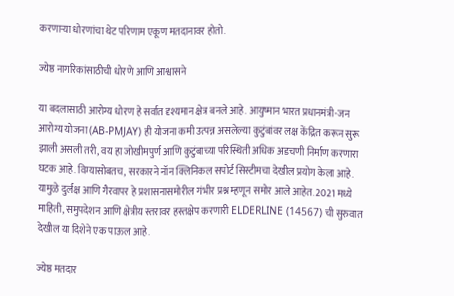करणाऱ्या धोरणांचा थेट परिणाम एकूण मतदानावर होतो.

ज्येष्ठ नागरिकांसाठीची धोरणे आणि आश्वासने

या बदलासाठी आरोग्य धोरण हे सर्वात दृश्यमान क्षेत्र बनले आहे. आयुष्मान भारत प्रधानमंत्री-जन आरोग्य योजना (AB-PMJAY) ही योजना कमी उत्पन्न असलेल्या कुटुंबांवर लक्ष केंद्रित करून सुरू झाली असली तरी, वय हा जोखीमपुर्ण आणि कुटुंबाच्या परिस्थिती अधिक अडचणी निर्माण करणारा घटक आहे. विम्यासोबतच, सरकारने नॉन क्लिनिकल सपोर्ट सिस्टीमचा देखील प्रयोग केला आहे. यामुळे दुर्लक्ष आणि गैरवापर हे प्रशासनासमोरील गंभीर प्रश्न म्हणून समोर आले आहेत. 2021 मध्ये माहिती, समुपदेशन आणि क्षेत्रीय स्तरावर हस्तक्षेप करणारी ELDERLINE (14567) ची सुरुवात देखील या दिशेने एक पाऊल आहे.

ज्येष्ठ मतदार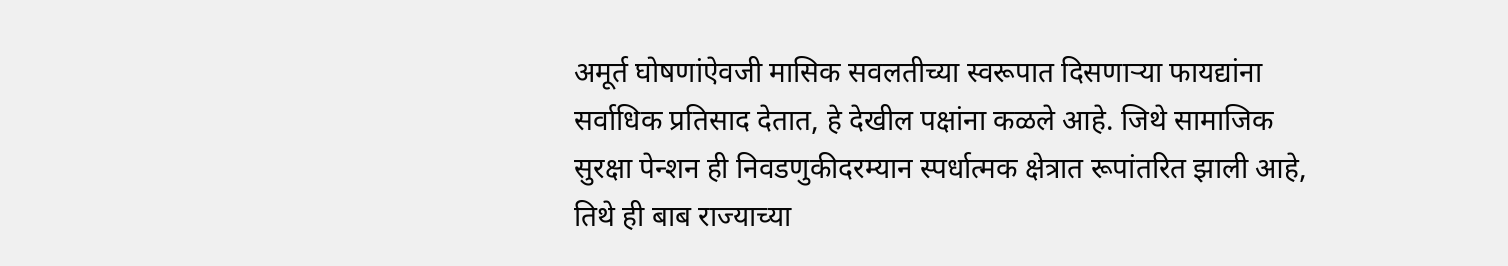अमूर्त घोषणांऐवजी मासिक सवलतीच्या स्वरूपात दिसणाऱ्या फायद्यांना सर्वाधिक प्रतिसाद देतात, हे देखील पक्षांना कळले आहे. जिथे सामाजिक सुरक्षा पेन्शन ही निवडणुकीदरम्यान स्पर्धात्मक क्षेत्रात रूपांतरित झाली आहे, तिथे ही बाब राज्याच्या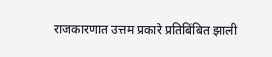राजकारणात उत्तम प्रकारे प्रतिबिंबित झाली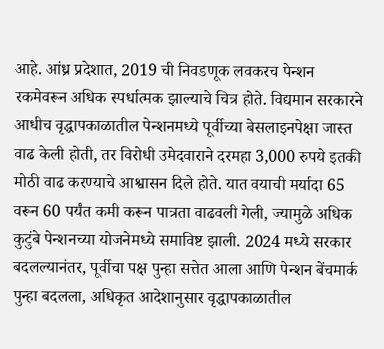आहे. आंध्र प्रदेशात, 2019 ची निवडणूक लवकरच पेन्शन रकमेवरून अधिक स्पर्धात्मक झाल्याचे चित्र होते. विद्यमान सरकारने आधीच वृद्धापकाळातील पेन्शनमध्ये पूर्वीच्या बेसलाइनपेक्षा जास्त वाढ केली होती, तर विरोधी उमेदवाराने दरमहा 3,000 रुपये इतकी मोठी वाढ करण्याचे आश्वासन दिले होते. यात वयाची मर्यादा 65 वरून 60 पर्यंत कमी करून पात्रता वाढवली गेली, ज्यामुळे अधिक कुटुंबे पेन्शनच्या योजनेमध्ये समाविष्ट झाली. 2024 मध्ये सरकार बदलल्यानंतर, पूर्वीचा पक्ष पुन्हा सत्तेत आला आणि पेन्शन बेंचमार्क पुन्हा बदलला, अधिकृत आदेशानुसार वृद्धापकाळातील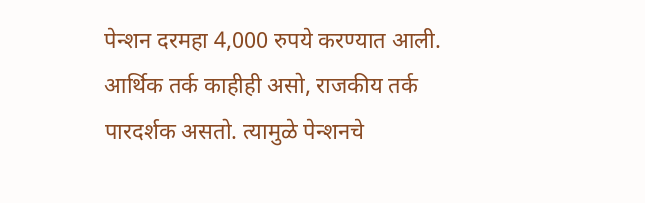पेन्शन दरमहा 4,000 रुपये करण्यात आली. आर्थिक तर्क काहीही असो, राजकीय तर्क पारदर्शक असतो. त्यामुळे पेन्शनचे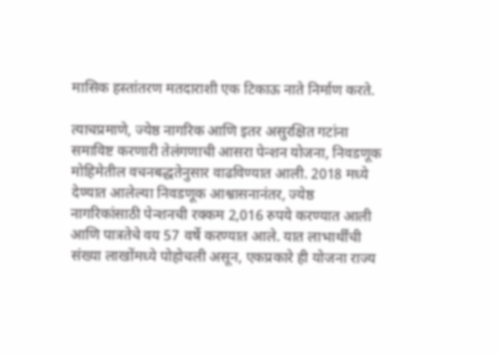मासिक हस्तांतरण मतदाराशी एक टिकाऊ नाते निर्माण करते.

त्याचप्रमाणे, ज्येष्ठ नागरिक आणि इतर असुरक्षित गटांना समाविष्ट करणारी तेलंगणाची आसरा पेन्शन योजना, निवडणूक मोहिमेतील वचनबद्धतेनुसार वाढविण्यात आली. 2018 मध्ये देण्यात आलेल्या निवडणूक आश्वासनानंतर, ज्येष्ठ नागरिकांसाठी पेन्शनची रक्कम 2,016 रुपये करण्यात आली आणि पात्रतेचे वय 57 वर्षे करण्यात आले. यात लाभार्थींची संख्या लाखोंमध्ये पोहोचली असून, एकप्रकारे ही योजना राज्य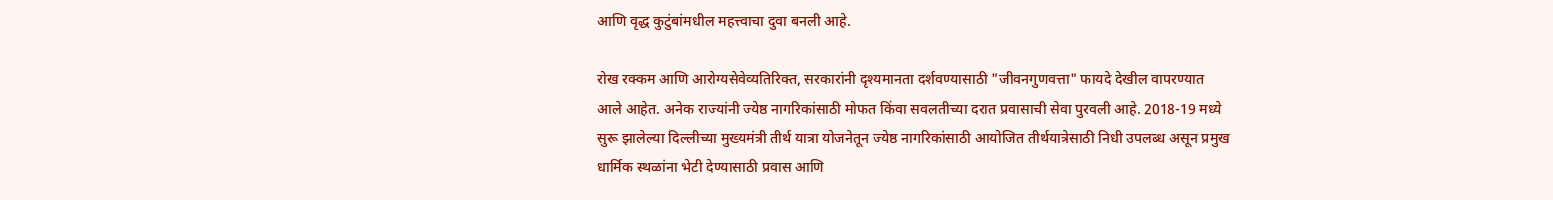आणि वृद्ध कुटुंबांमधील महत्त्वाचा दुवा बनली आहे.

रोख रक्कम आणि आरोग्यसेवेव्यतिरिक्त, सरकारांनी दृश्यमानता दर्शवण्यासाठी "जीवनगुणवत्ता" फायदे देखील वापरण्यात आले आहेत. अनेक राज्यांनी ज्येष्ठ नागरिकांसाठी मोफत किंवा सवलतीच्या दरात प्रवासाची सेवा पुरवली आहे. 2018-19 मध्ये सुरू झालेल्या दिल्लीच्या मुख्यमंत्री तीर्थ यात्रा योजनेतून ज्येष्ठ नागरिकांसाठी आयोजित तीर्थयात्रेसाठी निधी उपलब्ध असून प्रमुख धार्मिक स्थळांना भेटी देण्यासाठी प्रवास आणि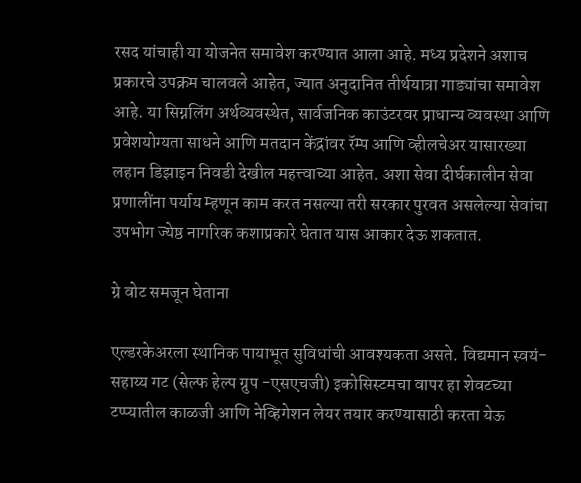रसद यांचाही या योजनेत समावेश करण्यात आला आहे. मध्य प्रदेशने अशाच प्रकारचे उपक्रम चालवले आहेत, ज्यात अनुदानित तीर्थयात्रा गाड्यांचा समावेश आहे. या सिग्नलिंग अर्थव्यवस्थेत, सार्वजनिक काउंटरवर प्राधान्य व्यवस्था आणि प्रवेशयोग्यता साधने आणि मतदान केंद्रांवर रॅम्प आणि व्हीलचेअर यासारख्या लहान डिझाइन निवडी देखील महत्त्वाच्या आहेत. अशा सेवा दीर्घकालीन सेवा प्रणालींना पर्याय म्हणून काम करत नसल्या तरी सरकार पुरवत असलेल्या सेवांचा उपभोग ज्येष्ठ नागरिक कशाप्रकारे घेतात यास आकार देऊ शकतात.

ग्रे वोट समजून घेताना

एल्डरकेअरला स्थानिक पायाभूत सुविधांची आवश्यकता असते. विद्यमान स्वयं-सहाय्य गट (सेल्फ हेल्प ग्रुप -एसएचजी) इकोसिस्टमचा वापर हा शेवटच्या टप्प्यातील काळजी आणि नेव्हिगेशन लेयर तयार करण्यासाठी करता येऊ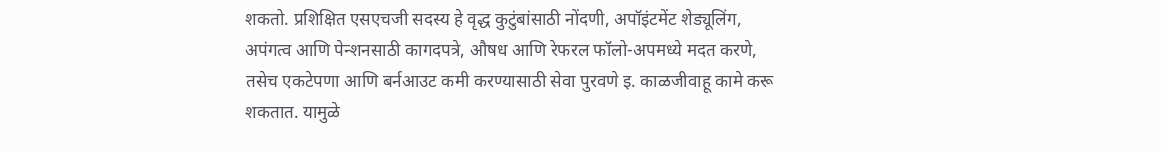शकतो. प्रशिक्षित एसएचजी सदस्य हे वृद्ध कुटुंबांसाठी नोंदणी, अपॉइंटमेंट शेड्यूलिंग, अपंगत्व आणि पेन्शनसाठी कागदपत्रे, औषध आणि रेफरल फॉलो-अपमध्ये मदत करणे, तसेच एकटेपणा आणि बर्नआउट कमी करण्यासाठी सेवा पुरवणे इ. काळजीवाहू कामे करू शकतात. यामुळे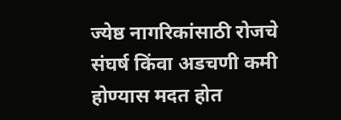ज्येष्ठ नागरिकांसाठी रोजचे संघर्ष किंवा अडचणी कमी होण्यास मदत होत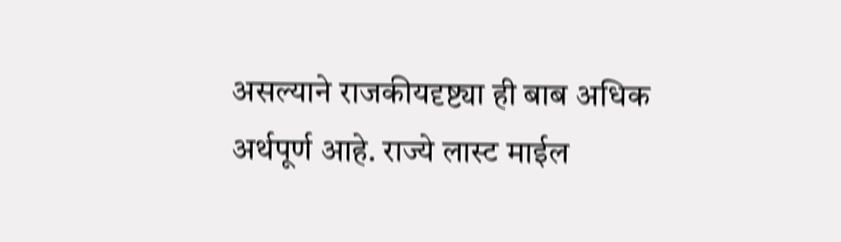असल्याने राजकीयदृष्ट्या ही बाब अधिक अर्थपूर्ण आहे. राज्ये लास्ट माईल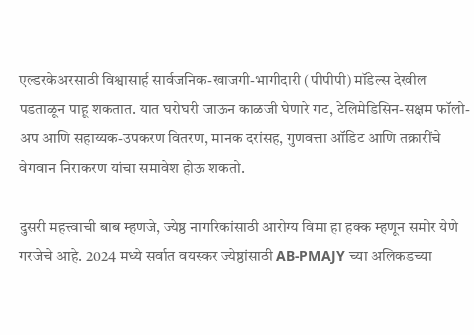एल्डरकेअरसाठी विश्वासार्ह सार्वजनिक-खाजगी-भागीदारी (पीपीपी) मॉडेल्स देखील पडताळून पाहू शकतात. यात घरोघरी जाऊन काळजी घेणारे गट, टेलिमेडिसिन-सक्षम फॉलो-अप आणि सहाय्यक-उपकरण वितरण, मानक दरांसह, गुणवत्ता ऑडिट आणि तक्रारींचे वेगवान निराकरण यांचा समावेश होऊ शकतो.

दुसरी महत्त्वाची बाब म्हणजे, ज्येष्ठ नागरिकांसाठी आरोग्य विमा हा हक्क म्हणून समोर येणे गरजेचे आहे. 2024 मध्ये सर्वात वयस्कर ज्येष्ठांसाठी AB-PMAJY च्या अलिकडच्या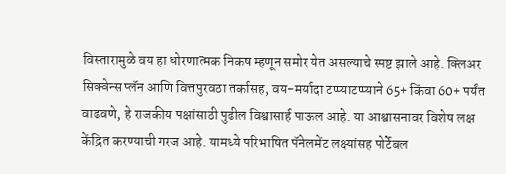विस्तारामुळे वय हा धोरणात्मक निकष म्हणून समोर येत असल्याचे स्पष्ट झाले आहे. क्लिअर सिक्वेन्स प्लॅन आणि वित्तपुरवठा तर्कासह, वय-मर्यादा टप्प्याटप्प्याने 65+ किंवा 60+ पर्यंत वाढवणे, हे राजकीय पक्षांसाठी पुढील विश्वासार्ह पाऊल आहे. या आश्वासनावर विशेष लक्ष केंद्रित करण्याची गरज आहे. यामध्ये परिभाषित पॅनेलमेंट लक्ष्यांसह पोर्टेबल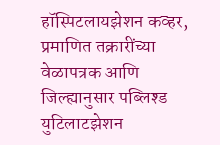हॉस्पिटलायझेशन कव्हर, प्रमाणित तक्रारींच्या वेळापत्रक आणि जिल्ह्यानुसार पब्लिश्ड युटिलाटझेशन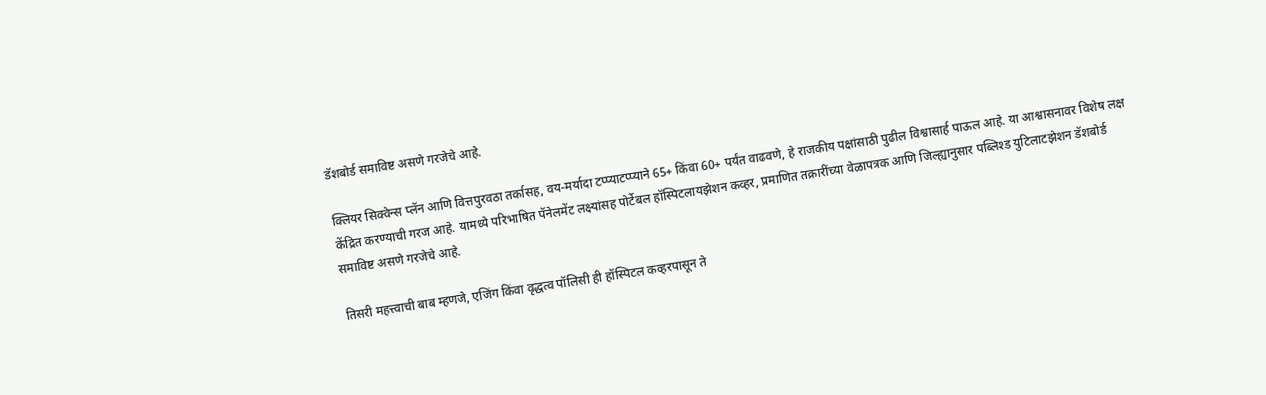डॅशबोर्ड समाविष्ट असणे गरजेचे आहे.

क्लियर सिक्वेन्स प्लॅन आणि वित्तपुरवठा तर्कासह, वय-मर्यादा टप्प्याटप्प्याने 65+ किंवा 60+ पर्यंत वाढवणे, हे राजकीय पक्षांसाठी पुढील विश्वासार्ह पाऊल आहे. या आश्वासनावर विशेष लक्ष केंद्रित करण्याची गरज आहे. यामध्ये परिभाषित पॅनेलमेंट लक्ष्यांसह पोर्टेबल हॉस्पिटलायझेशन कव्हर, प्रमाणित तक्रारींच्या वेळापत्रक आणि जिल्ह्यानुसार पब्लिश्ड युटिलाटझेशन डॅशबोर्ड समाविष्ट असणे गरजेचे आहे.

तिसरी महत्त्वाची बाब म्हणजे, एजिंग किंवा वृद्धत्व पॉलिसी ही हॉस्पिटल कव्हरपासून ते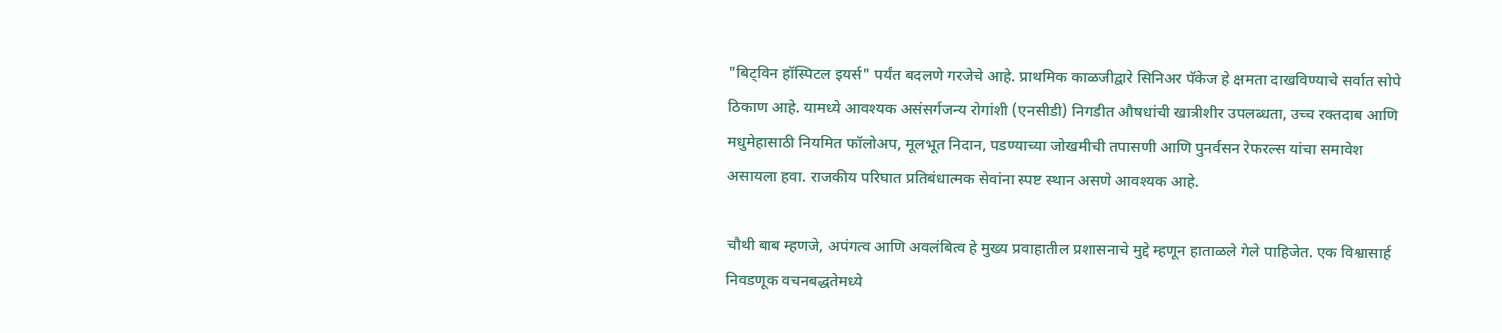"बिट्विन हॉस्पिटल इयर्स" पर्यंत बदलणे गरजेचे आहे. प्राथमिक काळजीद्वारे सिनिअर पॅकेज हे क्षमता दाखविण्याचे सर्वात सोपे ठिकाण आहे. यामध्ये आवश्यक असंसर्गजन्य रोगांशी (एनसीडी) निगडीत औषधांची खात्रीशीर उपलब्धता, उच्च रक्तदाब आणि मधुमेहासाठी नियमित फॉलोअप, मूलभूत निदान, पडण्याच्या जोखमीची तपासणी आणि पुनर्वसन रेफरल्स यांचा समावेश असायला हवा. राजकीय परिघात प्रतिबंधात्मक सेवांना स्पष्ट स्थान असणे आवश्यक आहे.

चौथी बाब म्हणजे, अपंगत्व आणि अवलंबित्व हे मुख्य प्रवाहातील प्रशासनाचे मुद्दे म्हणून हाताळले गेले पाहिजेत. एक विश्वासार्ह निवडणूक वचनबद्धतेमध्ये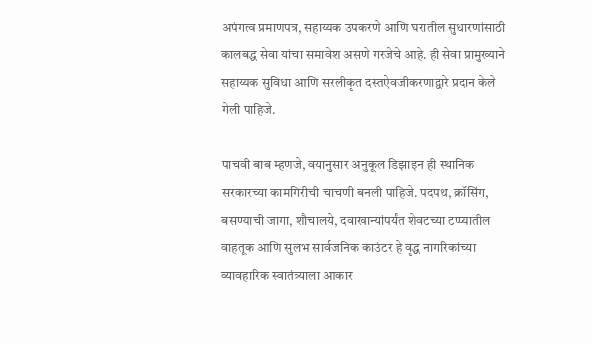अपंगत्व प्रमाणपत्र, सहाय्यक उपकरणे आणि घरातील सुधारणांसाठी कालबद्ध सेवा यांचा समावेश असणे गरजेचे आहे. ही सेवा प्रामुख्याने सहाय्यक सुविधा आणि सरलीकृत दस्तऐवजीकरणाद्वारे प्रदान केले गेली पाहिजे.

पाचवी बाब म्हणजे, वयानुसार अनुकूल डिझाइन ही स्थानिक सरकारच्या कामगिरीची चाचणी बनली पाहिजे. पदपथ, क्रॉसिंग, बसण्याची जागा, शौचालये, दवाखान्यांपर्यंत शेवटच्या टप्प्यातील वाहतूक आणि सुलभ सार्वजनिक काउंटर हे वृद्ध नागरिकांच्या व्यावहारिक स्वातंत्र्याला आकार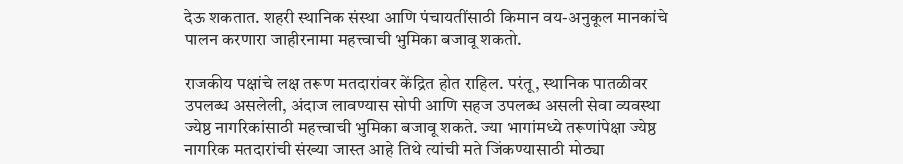देऊ शकतात. शहरी स्थानिक संस्था आणि पंचायतींसाठी किमान वय-अनुकूल मानकांचे पालन करणारा जाहीरनामा महत्त्वाची भुमिका बजावू शकतो.

राजकीय पक्षांचे लक्ष तरूण मतदारांवर केंद्रित होत राहिल. परंतू, स्थानिक पातळीवर उपलब्ध असलेली, अंदाज लावण्यास सोपी आणि सहज उपलब्ध असली सेवा व्यवस्था ज्येष्ठ नागरिकांसाठी महत्त्वाची भुमिका बजावू शकते. ज्या भागांमध्ये तरूणांपेक्षा ज्येष्ठ नागरिक मतदारांची संख्या जास्त आहे तिथे त्यांची मते जिंकण्यासाठी मोठ्या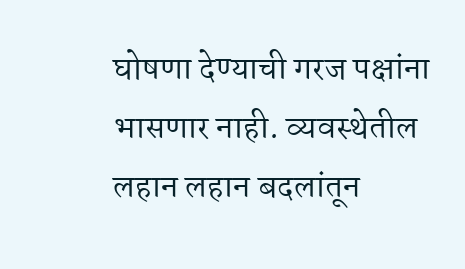घोषणा देण्याची गरज पक्षांना भासणार नाही. व्यवस्थेतील लहान लहान बदलांतून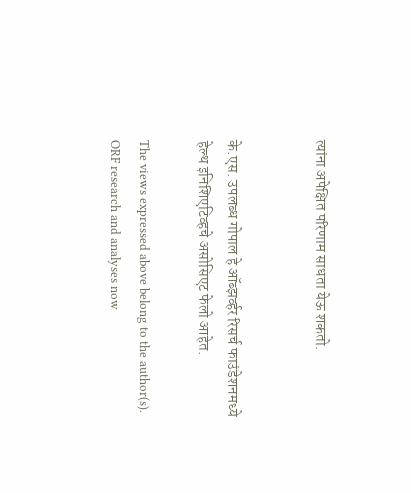त्यांना अपेक्षित परिणाम साधता येऊ शकतो.


के.एस. उपलब्ध गोपाल हे ऑब्झर्व्हर रिसर्च फाउंडेशनमध्ये हेल्थ इनिशिएटिव्हचे असोसिएट फेलो आहेत.

The views expressed above belong to the author(s). ORF research and analyses now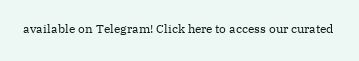available on Telegram! Click here to access our curated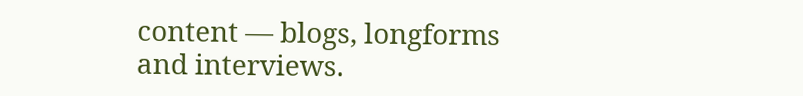content — blogs, longforms and interviews.